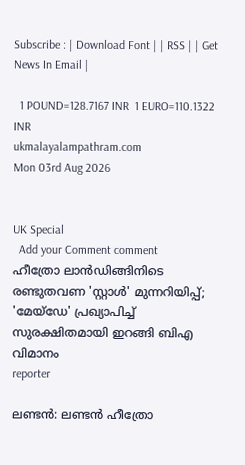Subscribe : | Download Font | | RSS | | Get News In Email |

  1 POUND=128.7167 INR  1 EURO=110.1322 INR
ukmalayalampathram.com
Mon 03rd Aug 2026


UK Special
  Add your Comment comment
ഹീത്രോ ലാന്‍ഡിങ്ങിനിടെ രണ്ടുതവണ 'സ്റ്റാള്‍' മുന്നറിയിപ്പ്; 'മേയ്ഡേ' പ്രഖ്യാപിച്ച് സുരക്ഷിതമായി ഇറങ്ങി ബിഎ വിമാനം
reporter

ലണ്ടന്‍: ലണ്ടന്‍ ഹീത്രോ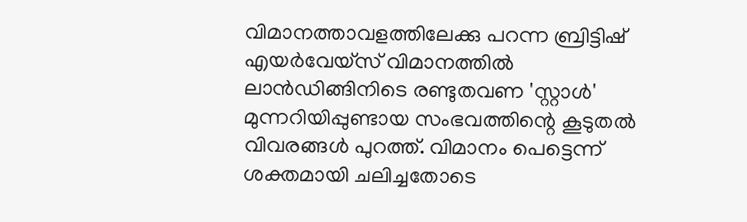വിമാനത്താവളത്തിലേക്കു പറന്ന ബ്രിട്ടിഷ് എയര്‍വേയ്‌സ് വിമാനത്തില്‍ ലാന്‍ഡിങ്ങിനിടെ രണ്ടുതവണ 'സ്റ്റാള്‍' മുന്നറിയിപ്പുണ്ടായ സംഭവത്തിന്റെ കൂടുതല്‍ വിവരങ്ങള്‍ പുറത്ത്. വിമാനം പെട്ടെന്ന് ശക്തമായി ചലിച്ചതോടെ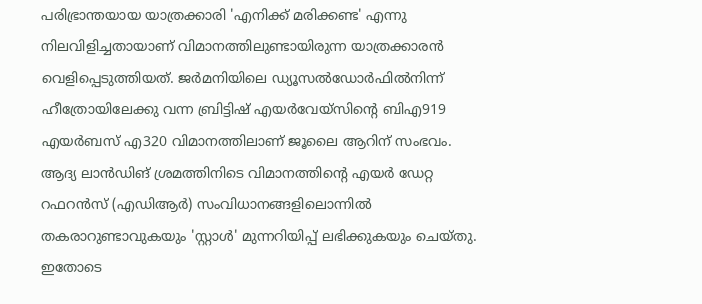പരിഭ്രാന്തയായ യാത്രക്കാരി 'എനിക്ക് മരിക്കണ്ട' എന്നു നിലവിളിച്ചതായാണ് വിമാനത്തിലുണ്ടായിരുന്ന യാത്രക്കാരന്‍ വെളിപ്പെടുത്തിയത്. ജര്‍മനിയിലെ ഡ്യൂസല്‍ഡോര്‍ഫില്‍നിന്ന് ഹീത്രോയിലേക്കു വന്ന ബ്രിട്ടിഷ് എയര്‍വേയ്‌സിന്റെ ബിഎ919 എയര്‍ബസ് എ320 വിമാനത്തിലാണ് ജൂലൈ ആറിന് സംഭവം. ആദ്യ ലാന്‍ഡിങ് ശ്രമത്തിനിടെ വിമാനത്തിന്റെ എയര്‍ ഡേറ്റ റഫറന്‍സ് (എഡിആര്‍) സംവിധാനങ്ങളിലൊന്നില്‍ തകരാറുണ്ടാവുകയും 'സ്റ്റാള്‍' മുന്നറിയിപ്പ് ലഭിക്കുകയും ചെയ്തു. ഇതോടെ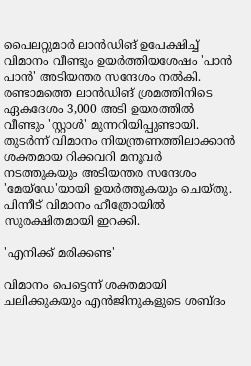പൈലറ്റുമാര്‍ ലാന്‍ഡിങ് ഉപേക്ഷിച്ച് വിമാനം വീണ്ടും ഉയര്‍ത്തിയശേഷം 'പാന്‍ പാന്‍' അടിയന്തര സന്ദേശം നല്‍കി. രണ്ടാമത്തെ ലാന്‍ഡിങ് ശ്രമത്തിനിടെ ഏകദേശം 3,000 അടി ഉയരത്തില്‍ വീണ്ടും 'സ്റ്റാള്‍' മുന്നറിയിപ്പുണ്ടായി. തുടര്‍ന്ന് വിമാനം നിയന്ത്രണത്തിലാക്കാന്‍ ശക്തമായ റിക്കവറി മനൂവര്‍ നടത്തുകയും അടിയന്തര സന്ദേശം 'മേയ്ഡേ'യായി ഉയര്‍ത്തുകയും ചെയ്തു. പിന്നീട് വിമാനം ഹീത്രോയില്‍ സുരക്ഷിതമായി ഇറക്കി.

'എനിക്ക് മരിക്കണ്ട'

വിമാനം പെട്ടെന്ന് ശക്തമായി ചലിക്കുകയും എന്‍ജിനുകളുടെ ശബ്ദം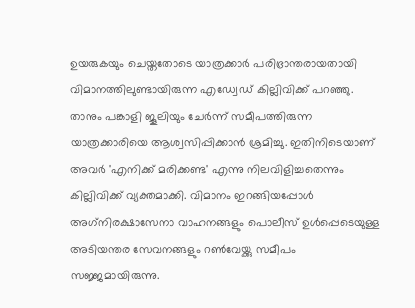ഉയരുകയും ചെയ്തതോടെ യാത്രക്കാര്‍ പരിഭ്രാന്തരായതായി വിമാനത്തിലുണ്ടായിരുന്ന എഡ്വേഡ് കില്ലിവിക്ക് പറഞ്ഞു. താനും പങ്കാളി ജൂലിയും ചേര്‍ന്ന് സമീപത്തിരുന്ന യാത്രക്കാരിയെ ആശ്വസിപ്പിക്കാന്‍ ശ്രമിച്ചു. ഇതിനിടെയാണ് അവര്‍ 'എനിക്ക് മരിക്കണ്ട' എന്നു നിലവിളിച്ചതെന്നും കില്ലിവിക്ക് വ്യക്തമാക്കി. വിമാനം ഇറങ്ങിയപ്പോള്‍ അഗ്‌നിരക്ഷാസേനാ വാഹനങ്ങളും പൊലീസ് ഉള്‍പ്പെടെയുള്ള അടിയന്തര സേവനങ്ങളും റണ്‍വേയ്ക്കു സമീപം സജ്ജമായിരുന്നു.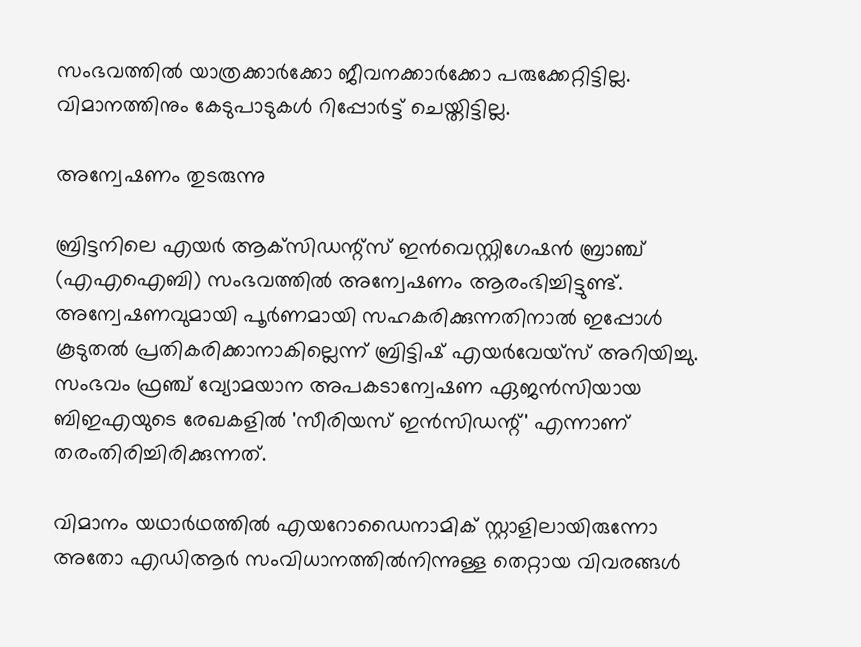സംഭവത്തില്‍ യാത്രക്കാര്‍ക്കോ ജീവനക്കാര്‍ക്കോ പരുക്കേറ്റിട്ടില്ല. വിമാനത്തിനും കേടുപാടുകള്‍ റിപ്പോര്‍ട്ട് ചെയ്തിട്ടില്ല.

അന്വേഷണം തുടരുന്നു

ബ്രിട്ടനിലെ എയര്‍ ആക്‌സിഡന്റ്‌സ് ഇന്‍വെസ്റ്റിഗേഷന്‍ ബ്രാഞ്ച് (എഎഐബി) സംഭവത്തില്‍ അന്വേഷണം ആരംഭിച്ചിട്ടുണ്ട്. അന്വേഷണവുമായി പൂര്‍ണമായി സഹകരിക്കുന്നതിനാല്‍ ഇപ്പോള്‍ കൂടുതല്‍ പ്രതികരിക്കാനാകില്ലെന്ന് ബ്രിട്ടിഷ് എയര്‍വേയ്‌സ് അറിയിച്ചു. സംഭവം ഫ്രഞ്ച് വ്യോമയാന അപകടാന്വേഷണ ഏജന്‍സിയായ ബിഇഎയുടെ രേഖകളില്‍ 'സീരിയസ് ഇന്‍സിഡന്റ്' എന്നാണ് തരംതിരിച്ചിരിക്കുന്നത്.

വിമാനം യഥാര്‍ഥത്തില്‍ എയറോഡൈനാമിക് സ്റ്റാളിലായിരുന്നോ അതോ എഡിആര്‍ സംവിധാനത്തില്‍നിന്നുള്ള തെറ്റായ വിവരങ്ങള്‍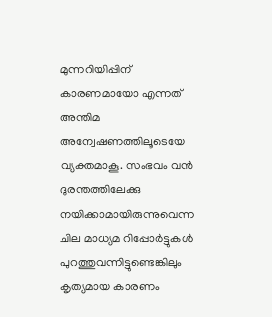മുന്നറിയിപ്പിന് കാരണമായോ എന്നത് അന്തിമ അന്വേഷണത്തിലൂടെയേ വ്യക്തമാകൂ. സംഭവം വന്‍ ദുരന്തത്തിലേക്കു നയിക്കാമായിരുന്നുവെന്ന ചില മാധ്യമ റിപ്പോര്‍ട്ടുകള്‍ പുറത്തുവന്നിട്ടുണ്ടെങ്കിലും കൃത്യമായ കാരണം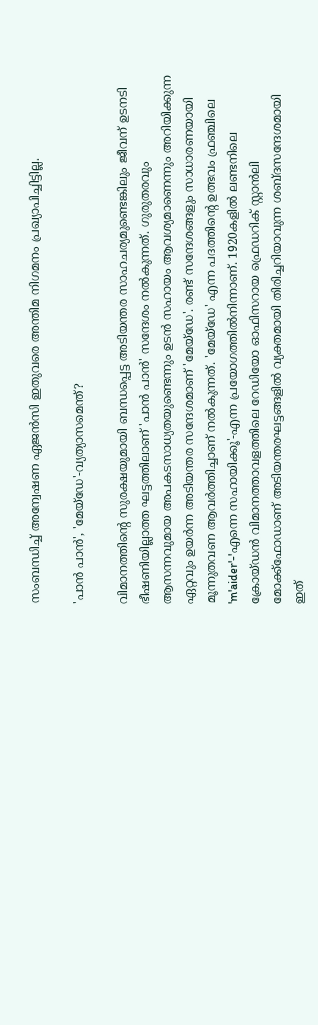സംബന്ധിച്ച് അന്വേഷണ ഏജന്‍സി ഇതുവരെ അന്തിമ നിഗമനം പ്രഖ്യാപിച്ചിട്ടില്ല.

'പാന്‍ പാന്‍', 'മേയ്ഡേ'-വ്യത്യാസമെന്ത്?

വിമാനത്തിന്റെ സുരക്ഷയുമായി ബന്ധപ്പെട്ട അടിയന്തര സാഹചര്യമുണ്ടെങ്കിലും ജീവന് ഉടനടി ഭീഷണിയില്ലാത്ത ഘട്ടത്തിലാണ് 'പാന്‍ പാന്‍' സന്ദേശം നല്‍കുന്നത്. ഗുരുതരവും ആസന്നവുമായ അപകടസാധ്യതയുണ്ടെന്നും ഉടന്‍ സഹായം ആവശ്യമാണെന്നും അറിയിക്കുന്ന ഏറ്റവും ഉയര്‍ന്ന അടിയന്തര സന്ദേശമാണ് 'മേയ്ഡേ'. രണ്ട് സന്ദേശങ്ങളും സാധാരണയായി മൂന്നുതവണ ആവര്‍ത്തിച്ചാണ് നല്‍കുന്നത്. 'മേയ്ഡേ' എന്ന പദത്തിന്റെ ഉത്ഭവം ഫ്രഞ്ചിലെ 'm'aider'-'എന്നെ സഹായിക്കൂ'-എന്ന പ്രയോഗത്തില്‍നിന്നാണ്. 1920കളില്‍ ലണ്ടനിലെ ക്രോയ്ഡന്‍ വിമാനത്താവളത്തിലെ റേഡിയോ ഓഫിസറായ ഫ്രെഡറിക് സ്റ്റാന്‍ലി മോക്ക്‌ഫോഡാണ് അടിയന്തരഘട്ടങ്ങളില്‍ വ്യക്തമായി തിരിച്ചറിയാവുന്ന ശബ്ദസന്ദേശമായി ഇത്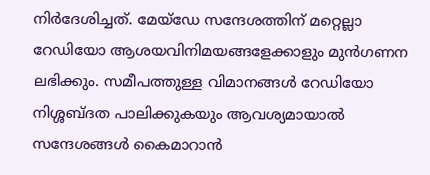നിര്‍ദേശിച്ചത്. മേയ്ഡേ സന്ദേശത്തിന് മറ്റെല്ലാ റേഡിയോ ആശയവിനിമയങ്ങളേക്കാളും മുന്‍ഗണന ലഭിക്കും. സമീപത്തുള്ള വിമാനങ്ങള്‍ റേഡിയോ നിശ്ശബ്ദത പാലിക്കുകയും ആവശ്യമായാല്‍ സന്ദേശങ്ങള്‍ കൈമാറാന്‍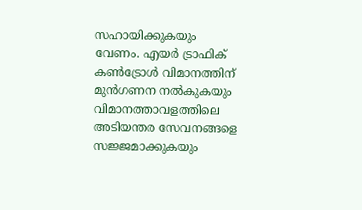സഹായിക്കുകയും വേണം. എയര്‍ ട്രാഫിക് കണ്‍ട്രോള്‍ വിമാനത്തിന് മുന്‍ഗണന നല്‍കുകയും വിമാനത്താവളത്തിലെ അടിയന്തര സേവനങ്ങളെ സജ്ജമാക്കുകയും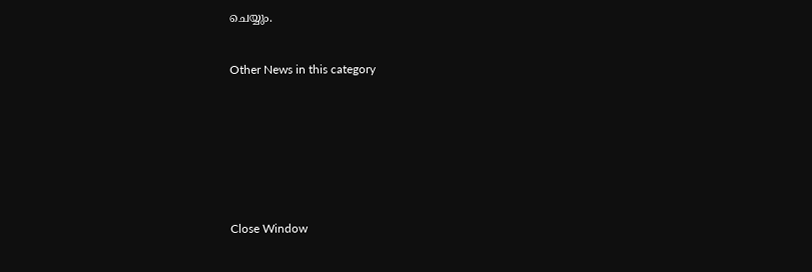ചെയ്യും.


Other News in this category








Close Window